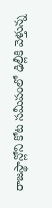రాజస్థాన్లోని కోట సమీపంలో ఢిల్లీకి వెళ్తున్న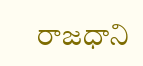రాజధాని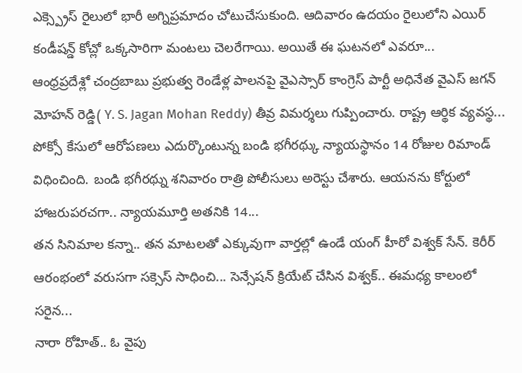ఎక్స్ప్రెస్ రైలులో భారీ అగ్నిప్రమాదం చోటుచేసుకుంది. ఆదివారం ఉదయం రైలులోని ఎయిర్ కండీషన్డ్ కోచ్లో ఒక్కసారిగా మంటలు చెలరేగాయి. అయితే ఈ ఘటనలో ఎవరూ...
ఆంధ్రప్రదేశ్లో చంద్రబాబు ప్రభుత్వ రెండేళ్ల పాలనపై వైఎస్సార్ కాంగ్రెస్ పార్టీ అధినేత వైఎస్ జగన్ మోహన్ రెడ్డి( Y. S. Jagan Mohan Reddy) తీవ్ర విమర్శలు గుప్పించారు. రాష్ట్ర ఆర్థిక వ్యవస్థ...
పోక్సో కేసులో ఆరోపణలు ఎదుర్కొంటున్న బండి భగీరథ్కు న్యాయస్థానం 14 రోజుల రిమాండ్ విధించింది. బండి భగీరథ్ను శనివారం రాత్రి పోలీసులు అరెస్టు చేశారు. ఆయనను కోర్టులో హాజరుపరచగా.. న్యాయమూర్తి అతనికి 14...
తన సినిమాల కన్నా.. తన మాటలతో ఎక్కువుగా వార్తల్లో ఉండే యంగ్ హీరో విశ్వక్ సేన్. కెరీర్ ఆరంభంలో వరుసగా సక్సెస్ సాధించి... సెన్సేషన్ క్రియేట్ చేసిన విశ్వక్.. ఈమధ్య కాలంలో సరైన...
నారా రోహిత్.. ఓ వైపు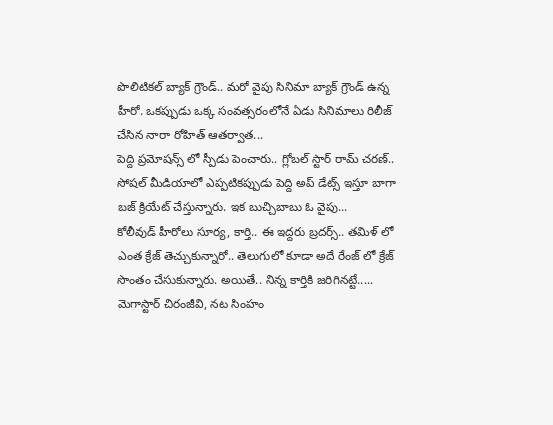పొలిటికల్ బ్యాక్ గ్రౌండ్.. మరో వైపు సినిమా బ్యాక్ గ్రౌండ్ ఉన్న హీరో. ఒకప్పుడు ఒక్క సంవత్సరంలోనే ఏడు సినిమాలు రిలీజ్ చేసిన నారా రోహిత్ ఆతర్వాత...
పెద్ది ప్రమోషన్స్ లో స్పీడు పెంచారు.. గ్లోబల్ స్టార్ రామ్ చరణ్.. సోషల్ మీడియాలో ఎప్పటికప్పుడు పెద్ది అప్ డేట్స్ ఇస్తూ బాగా బజ్ క్రియేట్ చేస్తున్నారు. ఇక బుచ్చిబాబు ఓ వైపు...
కోలీవుడ్ హీరోలు సూర్య, కార్తి.. ఈ ఇద్దరు బ్రదర్స్.. తమిళ్ లో ఎంత క్రేజ్ తెచ్చుకున్నారో.. తెలుగులో కూడా అదే రేంజ్ లో క్రేజ్ సొంతం చేసుకున్నారు. అయితే.. నిన్న కార్తికి జరిగినట్టే.....
మెగాస్టార్ చిరంజీవి, నట సింహం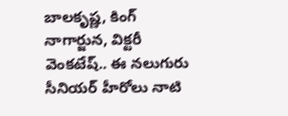బాలకృష్ణ, కింగ్ నాగార్జున, విక్టరీ వెంకటేష్.. ఈ నలుగురు సీనియర్ హీరోలు నాటి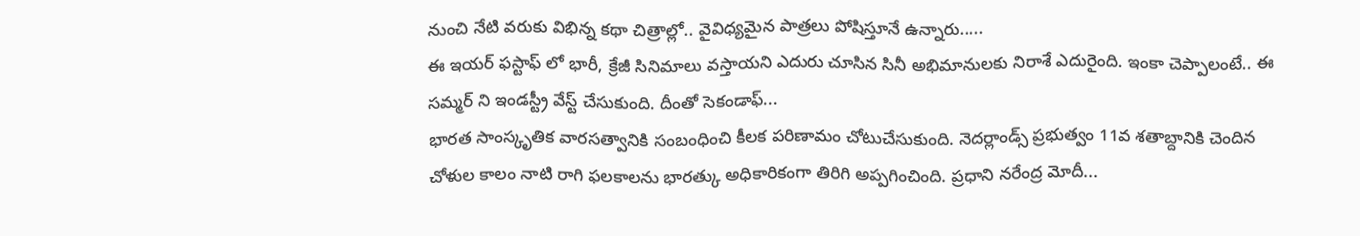నుంచి నేటి వరుకు విభిన్న కథా చిత్రాల్లో.. వైవిధ్యమైన పాత్రలు పోషిస్తూనే ఉన్నారు.....
ఈ ఇయర్ ఫస్టాఫ్ లో భారీ, క్రేజీ సినిమాలు వస్తాయని ఎదురు చూసిన సినీ అభిమానులకు నిరాశే ఎదురైంది. ఇంకా చెప్పాలంటే.. ఈ సమ్మర్ ని ఇండస్ట్రీ వేస్ట్ చేసుకుంది. దీంతో సెకండాఫ్...
భారత సాంస్కృతిక వారసత్వానికి సంబంధించి కీలక పరిణామం చోటుచేసుకుంది. నెదర్లాండ్స్ ప్రభుత్వం 11వ శతాబ్దానికి చెందిన చోళుల కాలం నాటి రాగి ఫలకాలను భారత్కు అధికారికంగా తిరిగి అప్పగించింది. ప్రధాని నరేంద్ర మోదీ...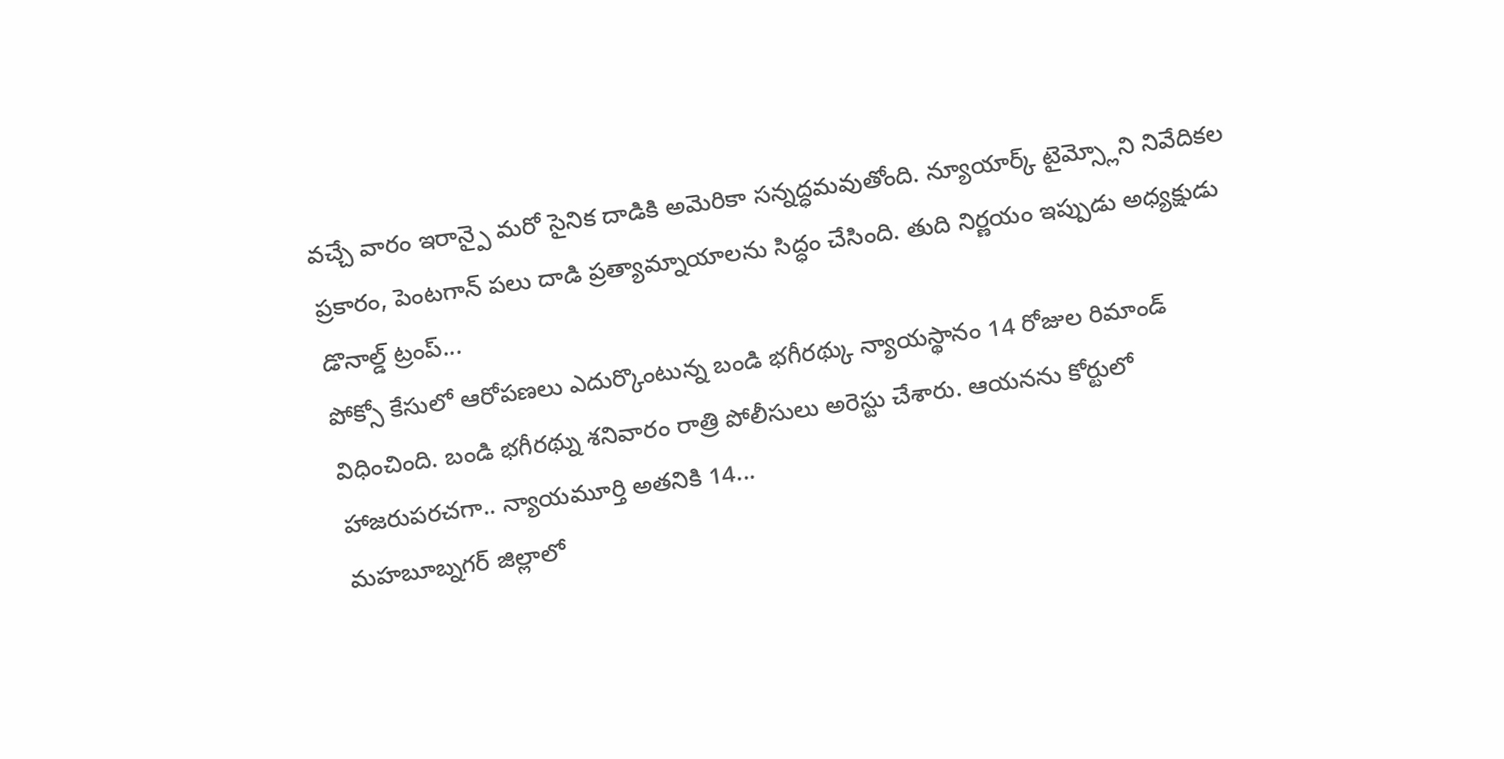వచ్చే వారం ఇరాన్పై మరో సైనిక దాడికి అమెరికా సన్నద్ధమవుతోంది. న్యూయార్క్ టైమ్స్లోని నివేదికల ప్రకారం, పెంటగాన్ పలు దాడి ప్రత్యామ్నాయాలను సిద్ధం చేసింది. తుది నిర్ణయం ఇప్పుడు అధ్యక్షుడు డొనాల్డ్ ట్రంప్...
పోక్సో కేసులో ఆరోపణలు ఎదుర్కొంటున్న బండి భగీరథ్కు న్యాయస్థానం 14 రోజుల రిమాండ్ విధించింది. బండి భగీరథ్ను శనివారం రాత్రి పోలీసులు అరెస్టు చేశారు. ఆయనను కోర్టులో హాజరుపరచగా.. న్యాయమూర్తి అతనికి 14...
మహబూబ్నగర్ జిల్లాలో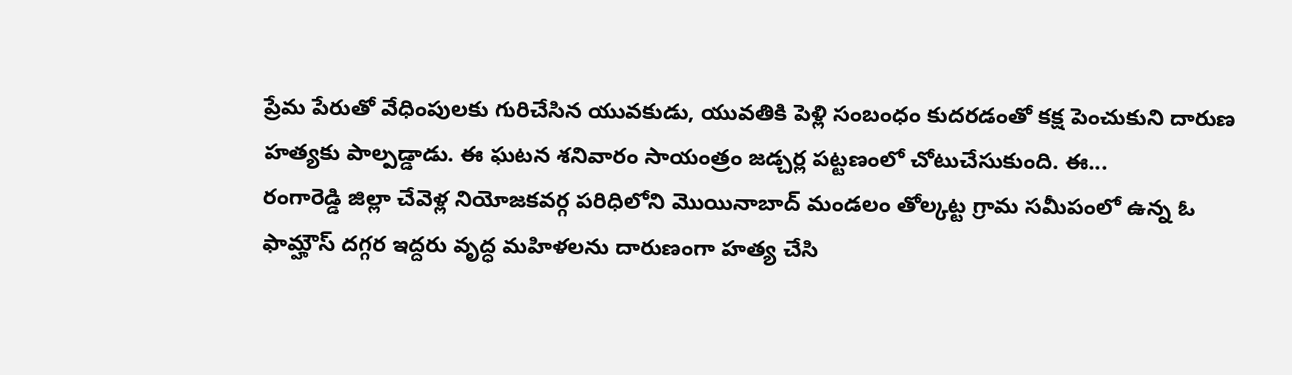ప్రేమ పేరుతో వేధింపులకు గురిచేసిన యువకుడు, యువతికి పెళ్లి సంబంధం కుదరడంతో కక్ష పెంచుకుని దారుణ హత్యకు పాల్పడ్డాడు. ఈ ఘటన శనివారం సాయంత్రం జడ్చర్ల పట్టణంలో చోటుచేసుకుంది. ఈ...
రంగారెడ్డి జిల్లా చేవెళ్ల నియోజకవర్గ పరిధిలోని మొయినాబాద్ మండలం తోల్కట్ట గ్రామ సమీపంలో ఉన్న ఓ ఫామ్హౌస్ దగ్గర ఇద్దరు వృద్ధ మహిళలను దారుణంగా హత్య చేసి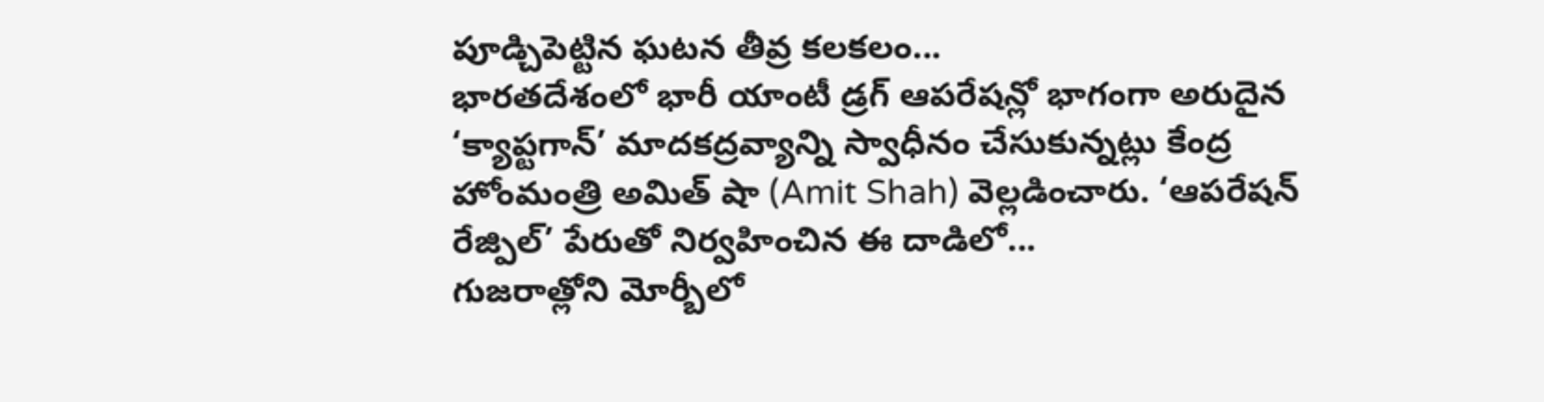పూడ్చిపెట్టిన ఘటన తీవ్ర కలకలం...
భారతదేశంలో భారీ యాంటీ డ్రగ్ ఆపరేషన్లో భాగంగా అరుదైన ‘క్యాప్టగాన్’ మాదకద్రవ్యాన్ని స్వాధీనం చేసుకున్నట్లు కేంద్ర హోంమంత్రి అమిత్ షా (Amit Shah) వెల్లడించారు. ‘ఆపరేషన్ రేజ్పిల్’ పేరుతో నిర్వహించిన ఈ దాడిలో...
గుజరాత్లోని మోర్బీలో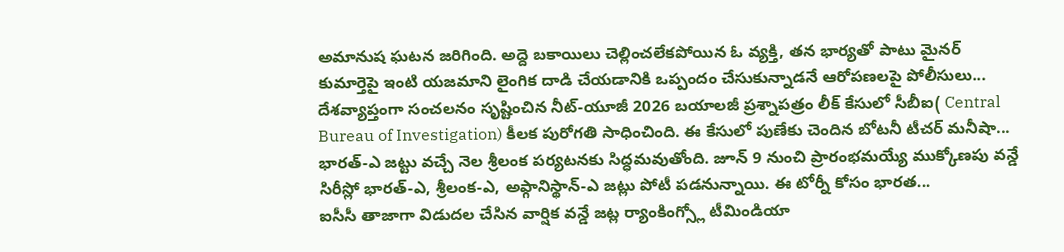అమానుష ఘటన జరిగింది. అద్దె బకాయిలు చెల్లించలేకపోయిన ఓ వ్యక్తి, తన భార్యతో పాటు మైనర్ కుమార్తెపై ఇంటి యజమాని లైంగిక దాడి చేయడానికి ఒప్పందం చేసుకున్నాడనే ఆరోపణలపై పోలీసులు...
దేశవ్యాప్తంగా సంచలనం సృష్టించిన నీట్-యూజీ 2026 బయాలజీ ప్రశ్నాపత్రం లీక్ కేసులో సీబీఐ( Central Bureau of Investigation) కీలక పురోగతి సాధించింది. ఈ కేసులో పుణేకు చెందిన బోటనీ టీచర్ మనీషా...
భారత్-ఎ జట్టు వచ్చే నెల శ్రీలంక పర్యటనకు సిద్ధమవుతోంది. జూన్ 9 నుంచి ప్రారంభమయ్యే ముక్కోణపు వన్డే సిరీస్లో భారత్-ఎ, శ్రీలంక-ఎ, అఫ్గానిస్థాన్-ఎ జట్లు పోటీ పడనున్నాయి. ఈ టోర్నీ కోసం భారత...
ఐసీసీ తాజాగా విడుదల చేసిన వార్షిక వన్డే జట్ల ర్యాంకింగ్స్లో టీమిండియా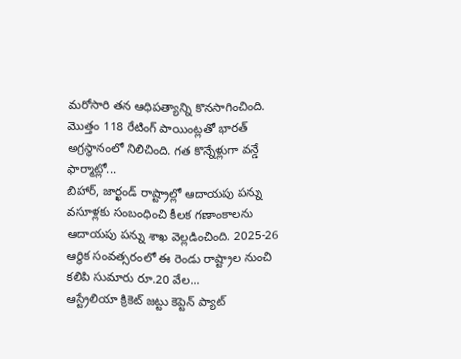మరోసారి తన ఆధిపత్యాన్ని కొనసాగించింది. మొత్తం 118 రేటింగ్ పాయింట్లతో భారత్ అగ్రస్థానంలో నిలిచింది. గత కొన్నేళ్లుగా వన్డే ఫార్మాట్లో...
బిహార్, జార్ఖండ్ రాష్ట్రాల్లో ఆదాయపు పన్ను వసూళ్లకు సంబంధించి కీలక గణాంకాలను ఆదాయపు పన్ను శాఖ వెల్లడించింది. 2025-26 ఆర్థిక సంవత్సరంలో ఈ రెండు రాష్ట్రాల నుంచి కలిపి సుమారు రూ.20 వేల...
ఆస్ట్రేలియా క్రికెట్ జట్టు కెప్టెన్ ప్యాట్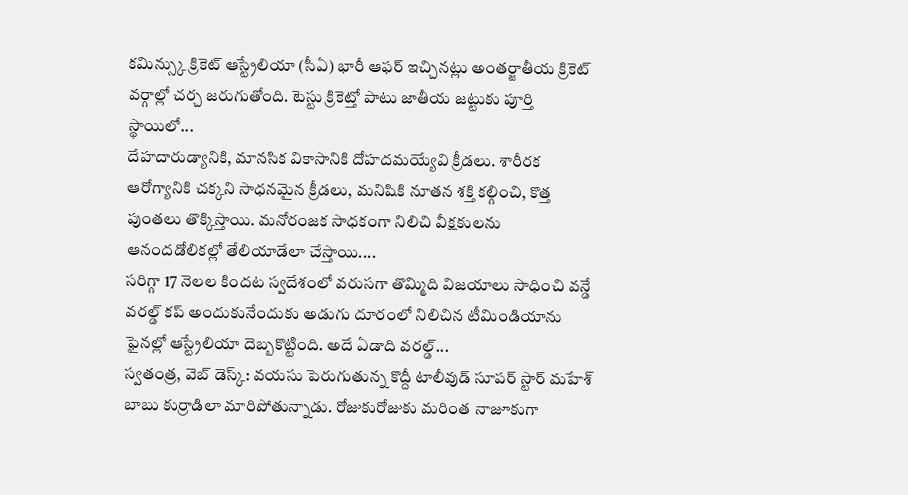కమిన్స్కు క్రికెట్ ఆస్ట్రేలియా (సీఏ) భారీ ఆఫర్ ఇచ్చినట్లు అంతర్జాతీయ క్రికెట్ వర్గాల్లో చర్చ జరుగుతోంది. టెస్టు క్రికెట్తో పాటు జాతీయ జట్టుకు పూర్తి స్థాయిలో...
దేహదారుడ్యానికి, మానసిక వికాసానికి దోహదమయ్యేవి క్రీడలు. శారీరక ఆరోగ్యానికి చక్కని సాధనమైన క్రీడలు, మనిషికి నూతన శక్తి కల్గించి, కొత్త పుంతలు తొక్కిస్తాయి. మనోరంజక సాధకంగా నిలిచి వీక్షకులను ఆనందడోలికల్లో తేలియాడేలా చేస్తాయి....
సరిగ్గా 17 నెలల కిందట స్వదేశంలో వరుసగా తొమ్మిది విజయాలు సాధించి వన్డే వరల్డ్ కప్ అందుకునేందుకు అడుగు దూరంలో నిలిచిన టీమిండియాను ఫైనల్లో ఆస్ట్రేలియా దెబ్బకొట్టింది. అదే ఏడాది వరల్డ్...
స్వతంత్ర, వెబ్ డెస్క్: వయసు పెరుగుతున్న కొద్దీ టాలీవుడ్ సూపర్ స్టార్ మహేశ్ బాబు కుర్రాడిలా మారిపోతున్నాడు. రోజుకురోజుకు మరింత నాజూకుగా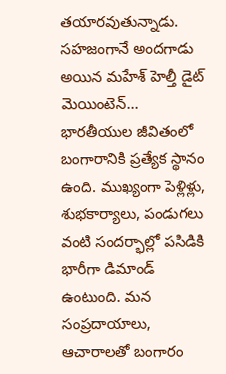తయారవుతున్నాడు. సహజంగానే అందగాడు అయిన మహేశ్ హెల్తీ డైట్ మెయింటెన్...
భారతీయుల జీవితంలో బంగారానికి ప్రత్యేక స్థానం ఉంది. ముఖ్యంగా పెళ్లిళ్లు, శుభకార్యాలు, పండుగలు వంటి సందర్భాల్లో పసిడికి భారీగా డిమాండ్ ఉంటుంది. మన సంప్రదాయాలు, ఆచారాలతో బంగారం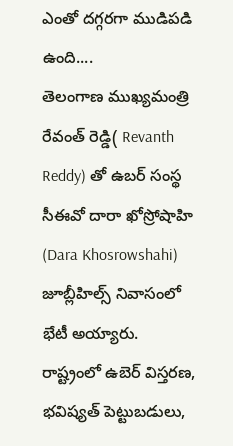ఎంతో దగ్గరగా ముడిపడి ఉంది....
తెలంగాణ ముఖ్యమంత్రి రేవంత్ రెడ్డి( Revanth Reddy) తో ఉబర్ సంస్థ సీఈవో దారా ఖోస్రోషాహి (Dara Khosrowshahi) జూబ్లీహిల్స్ నివాసంలో భేటీ అయ్యారు. రాష్ట్రంలో ఉబెర్ విస్తరణ, భవిష్యత్ పెట్టుబడులు,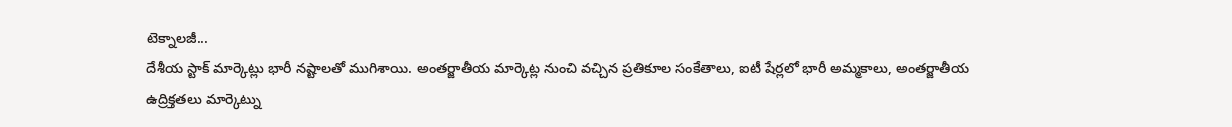టెక్నాలజీ...
దేశీయ స్టాక్ మార్కెట్లు భారీ నష్టాలతో ముగిశాయి. అంతర్జాతీయ మార్కెట్ల నుంచి వచ్చిన ప్రతికూల సంకేతాలు, ఐటీ షేర్లలో భారీ అమ్మకాలు, అంతర్జాతీయ ఉద్రిక్తతలు మార్కెట్ను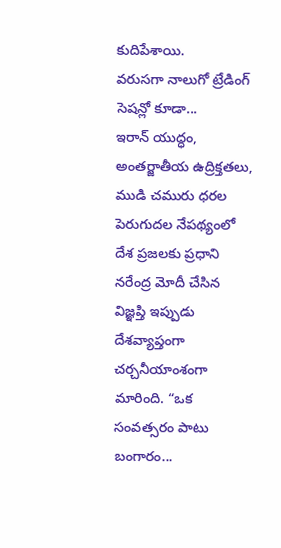కుదిపేశాయి.
వరుసగా నాలుగో ట్రేడింగ్ సెషన్లో కూడా...
ఇరాన్ యుద్ధం, అంతర్జాతీయ ఉద్రిక్తతలు, ముడి చమురు ధరల పెరుగుదల నేపథ్యంలో దేశ ప్రజలకు ప్రధాని నరేంద్ర మోదీ చేసిన విజ్ఞప్తి ఇప్పుడు దేశవ్యాప్తంగా చర్చనీయాంశంగా మారింది. “ఒక సంవత్సరం పాటు బంగారం...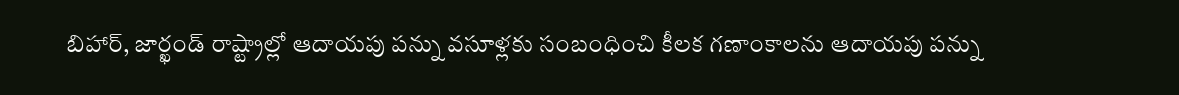బిహార్, జార్ఖండ్ రాష్ట్రాల్లో ఆదాయపు పన్ను వసూళ్లకు సంబంధించి కీలక గణాంకాలను ఆదాయపు పన్ను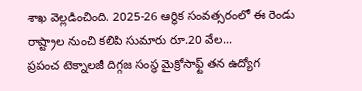శాఖ వెల్లడించింది. 2025-26 ఆర్థిక సంవత్సరంలో ఈ రెండు రాష్ట్రాల నుంచి కలిపి సుమారు రూ.20 వేల...
ప్రపంచ టెక్నాలజీ దిగ్గజ సంస్థ మైక్రోసాఫ్ట్ తన ఉద్యోగ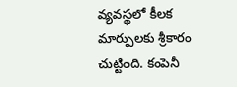వ్యవస్థలో కీలక మార్పులకు శ్రీకారం చుట్టింది. కంపెనీ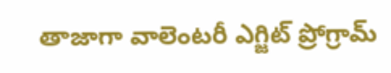తాజాగా వాలెంటరీ ఎగ్జిట్ ప్రోగ్రామ్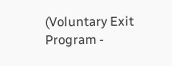(Voluntary Exit Program -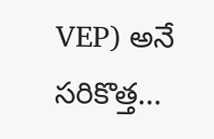VEP) అనే సరికొత్త...